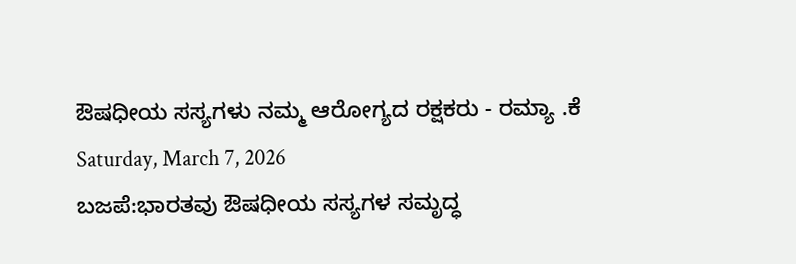ಔಷಧೀಯ ಸಸ್ಯಗಳು ನಮ್ಮ ಆರೋಗ್ಯದ ರಕ್ಷಕರು - ರಮ್ಯಾ .ಕೆ
Saturday, March 7, 2026
ಬಜಪೆ:ಭಾರತವು ಔಷಧೀಯ ಸಸ್ಯಗಳ ಸಮೃದ್ಧ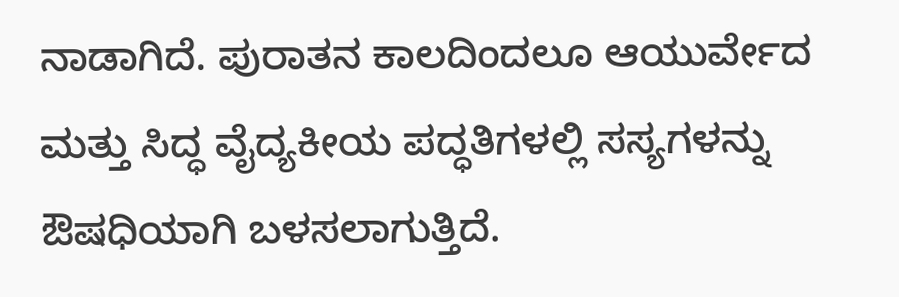ನಾಡಾಗಿದೆ. ಪುರಾತನ ಕಾಲದಿಂದಲೂ ಆಯುರ್ವೇದ ಮತ್ತು ಸಿದ್ಧ ವೈದ್ಯಕೀಯ ಪದ್ಧತಿಗಳಲ್ಲಿ ಸಸ್ಯಗಳನ್ನು ಔಷಧಿಯಾಗಿ ಬಳಸಲಾಗುತ್ತಿದೆ.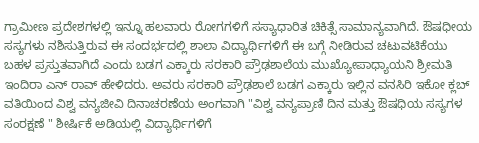ಗ್ರಾಮೀಣ ಪ್ರದೇಶಗಳಲ್ಲಿ ಇನ್ನೂ ಹಲವಾರು ರೋಗಗಳಿಗೆ ಸಸ್ಯಾಧಾರಿತ ಚಿಕಿತ್ಸೆ ಸಾಮಾನ್ಯವಾಗಿದೆ. ಔಷಧೀಯ ಸಸ್ಯಗಳು ನಶಿಸುತ್ತಿರುವ ಈ ಸಂದರ್ಭದಲ್ಲಿ ಶಾಲಾ ವಿದ್ಯಾರ್ಥಿಗಳಿಗೆ ಈ ಬಗ್ಗೆ ನೀಡಿರುವ ಚಟುವಟಿಕೆಯು ಬಹಳ ಪ್ರಸ್ತುತವಾಗಿದೆ ಎಂದು ಬಡಗ ಎಕ್ಕಾರು ಸರಕಾರಿ ಪ್ರೌಢಶಾಲೆಯ ಮುಖ್ಯೋಪಾಧ್ಯಾಯನಿ ಶ್ರೀಮತಿ ಇಂದಿರಾ ಎನ್ ರಾವ್ ಹೇಳಿದರು. ಅವರು ಸರಕಾರಿ ಪ್ರೌಢಶಾಲೆ ಬಡಗ ಎಕ್ಕಾರು ಇಲ್ಲಿನ ವನಸಿರಿ ಇಕೋ ಕ್ಲಬ್ ವತಿಯಿಂದ ವಿಶ್ವ ವನ್ಯಜೀವಿ ದಿನಾಚರಣೆಯ ಅಂಗವಾಗಿ "ವಿಶ್ವ ವನ್ಯಪ್ರಾಣಿ ದಿನ ಮತ್ತು ಔಷಧಿಯ ಸಸ್ಯಗಳ ಸಂರಕ್ಷಣೆ " ಶೀರ್ಷಿಕೆ ಅಡಿಯಲ್ಲಿ ವಿದ್ಯಾರ್ಥಿಗಳಿಗೆ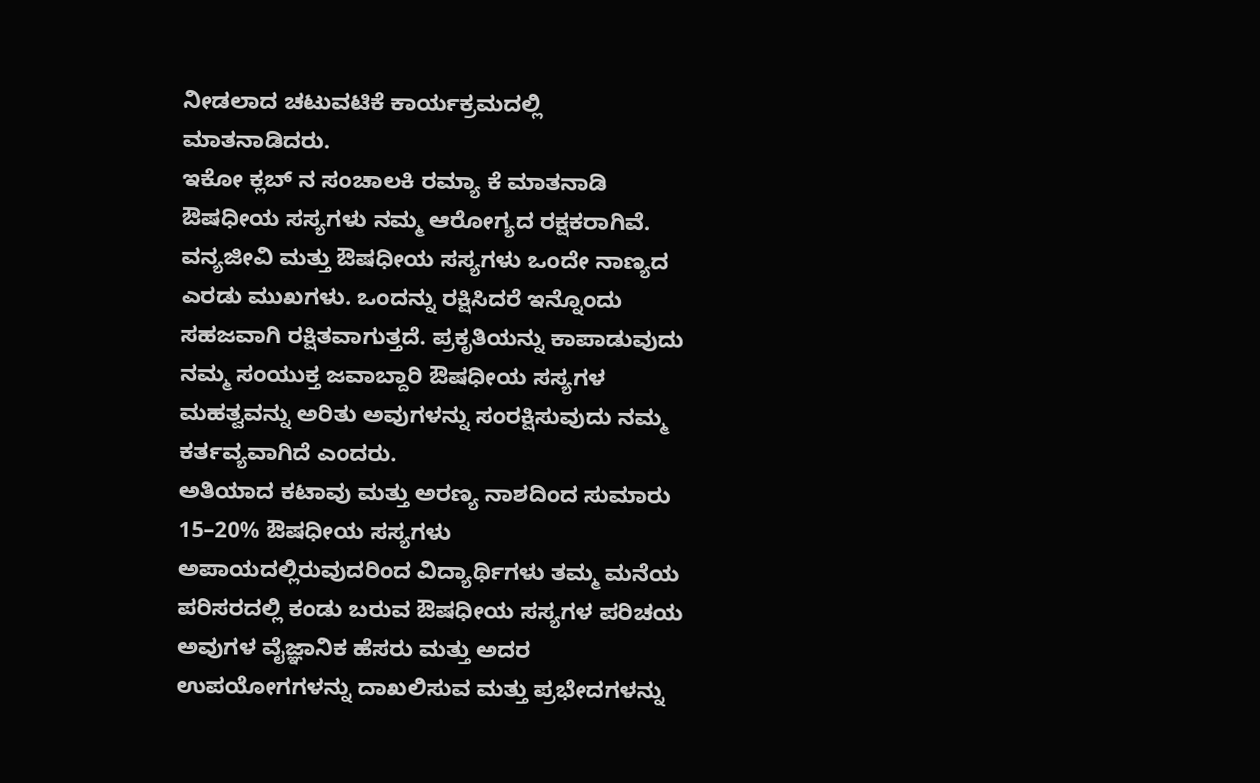ನೀಡಲಾದ ಚಟುವಟಿಕೆ ಕಾರ್ಯಕ್ರಮದಲ್ಲಿ ಮಾತನಾಡಿದರು.
ಇಕೋ ಕ್ಲಬ್ ನ ಸಂಚಾಲಕಿ ರಮ್ಯಾ ಕೆ ಮಾತನಾಡಿ ಔಷಧೀಯ ಸಸ್ಯಗಳು ನಮ್ಮ ಆರೋಗ್ಯದ ರಕ್ಷಕರಾಗಿವೆ. ವನ್ಯಜೀವಿ ಮತ್ತು ಔಷಧೀಯ ಸಸ್ಯಗಳು ಒಂದೇ ನಾಣ್ಯದ ಎರಡು ಮುಖಗಳು. ಒಂದನ್ನು ರಕ್ಷಿಸಿದರೆ ಇನ್ನೊಂದು ಸಹಜವಾಗಿ ರಕ್ಷಿತವಾಗುತ್ತದೆ. ಪ್ರಕೃತಿಯನ್ನು ಕಾಪಾಡುವುದು ನಮ್ಮ ಸಂಯುಕ್ತ ಜವಾಬ್ದಾರಿ ಔಷಧೀಯ ಸಸ್ಯಗಳ ಮಹತ್ವವನ್ನು ಅರಿತು ಅವುಗಳನ್ನು ಸಂರಕ್ಷಿಸುವುದು ನಮ್ಮ ಕರ್ತವ್ಯವಾಗಿದೆ ಎಂದರು.
ಅತಿಯಾದ ಕಟಾವು ಮತ್ತು ಅರಣ್ಯ ನಾಶದಿಂದ ಸುಮಾರು 15–20% ಔಷಧೀಯ ಸಸ್ಯಗಳು ಅಪಾಯದಲ್ಲಿರುವುದರಿಂದ ವಿದ್ಯಾರ್ಥಿಗಳು ತಮ್ಮ ಮನೆಯ ಪರಿಸರದಲ್ಲಿ ಕಂಡು ಬರುವ ಔಷಧೀಯ ಸಸ್ಯಗಳ ಪರಿಚಯ ಅವುಗಳ ವೈಜ್ಞಾನಿಕ ಹೆಸರು ಮತ್ತು ಅದರ ಉಪಯೋಗಗಳನ್ನು ದಾಖಲಿಸುವ ಮತ್ತು ಪ್ರಭೇದಗಳನ್ನು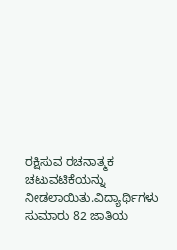ರಕ್ಷಿಸುವ ರಚನಾತ್ಮಕ ಚಟುವಟಿಕೆಯನ್ನು ನೀಡಲಾಯಿತು.ವಿದ್ಯಾರ್ಥಿಗಳು ಸುಮಾರು 82 ಜಾತಿಯ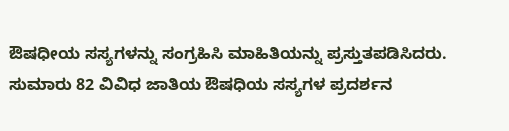ಔಷಧೀಯ ಸಸ್ಯಗಳನ್ನು ಸಂಗ್ರಹಿಸಿ ಮಾಹಿತಿಯನ್ನು ಪ್ರಸ್ತುತಪಡಿಸಿದರು.
ಸುಮಾರು 82 ವಿವಿಧ ಜಾತಿಯ ಔಷಧಿಯ ಸಸ್ಯಗಳ ಪ್ರದರ್ಶನ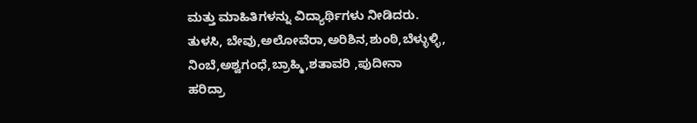ಮತ್ತು ಮಾಹಿತಿಗಳನ್ನು ವಿದ್ಯಾರ್ಥಿಗಳು ನೀಡಿದರು.
ತುಳಸಿ, ಬೇವು,ಅಲೋವೆರಾ,ಅರಿಶಿನ,ಶುಂಠಿ,ಬೆಳ್ಳುಳ್ಳಿ,
ನಿಂಬೆ,ಅಶ್ವಗಂಧೆ,ಬ್ರಾಹ್ಮಿ,ಶತಾವರಿ ,ಪುದೀನಾ
ಹರಿದ್ರಾ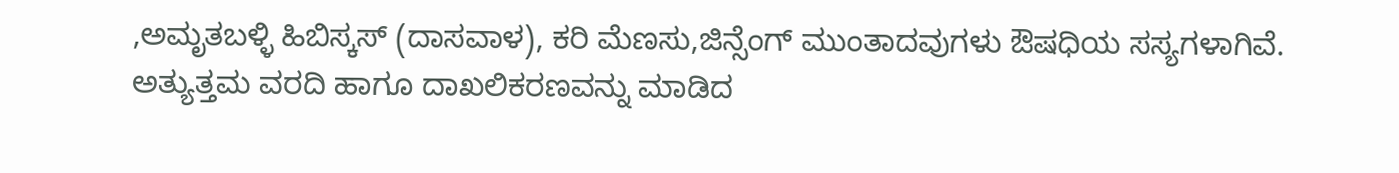,ಅಮೃತಬಳ್ಳಿ ಹಿಬಿಸ್ಕಸ್ (ದಾಸವಾಳ), ಕರಿ ಮೆಣಸು,ಜಿನ್ಸೆಂಗ್ ಮುಂತಾದವುಗಳು ಔಷಧಿಯ ಸಸ್ಯಗಳಾಗಿವೆ.
ಅತ್ಯುತ್ತಮ ವರದಿ ಹಾಗೂ ದಾಖಲಿಕರಣವನ್ನು ಮಾಡಿದ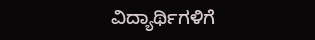ವಿದ್ಯಾರ್ಥಿಗಳಿಗೆ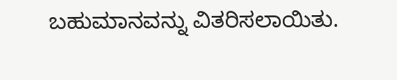ಬಹುಮಾನವನ್ನು ವಿತರಿಸಲಾಯಿತು.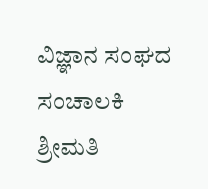ವಿಜ್ಞಾನ ಸಂಘದ ಸಂಚಾಲಕಿ ಶ್ರೀಮತಿ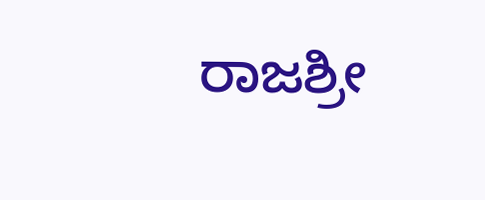ರಾಜಶ್ರೀ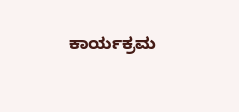ಕಾರ್ಯಕ್ರಮ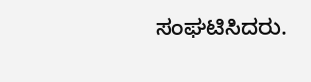ಸಂಘಟಿಸಿದರು.